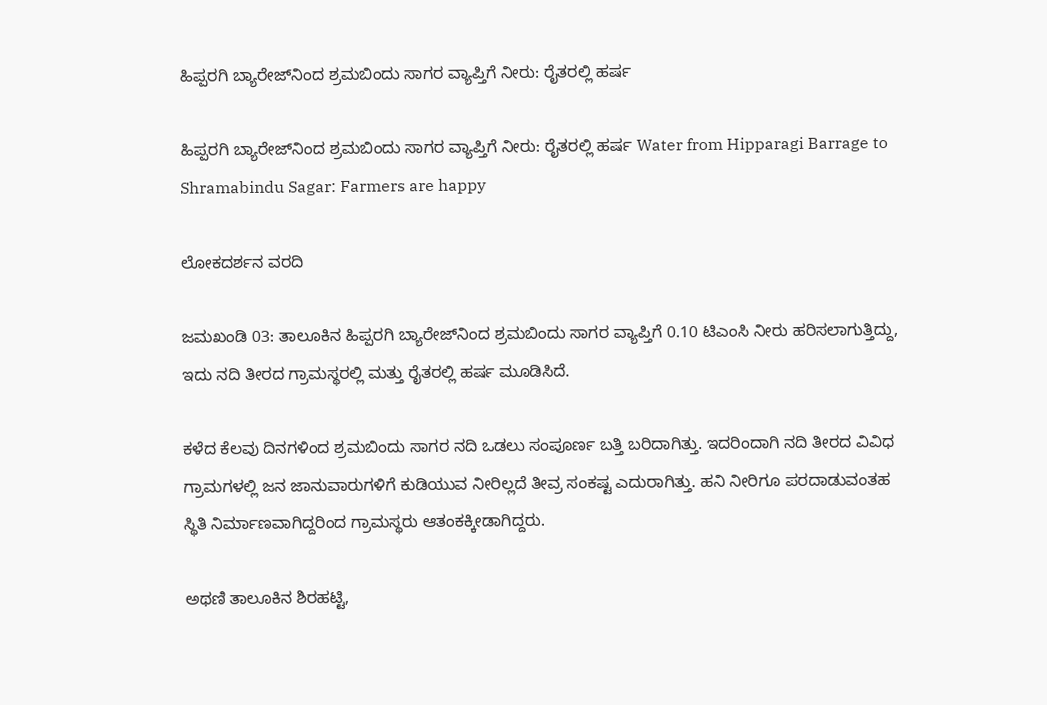ಹಿಪ್ಪರಗಿ ಬ್ಯಾರೇಜ್‌ನಿಂದ ಶ್ರಮಬಿಂದು ಸಾಗರ ವ್ಯಾಪ್ತಿಗೆ ನೀರು: ರೈತರಲ್ಲಿ ಹರ್ಷ

ಹಿಪ್ಪರಗಿ ಬ್ಯಾರೇಜ್‌ನಿಂದ ಶ್ರಮಬಿಂದು ಸಾಗರ ವ್ಯಾಪ್ತಿಗೆ ನೀರು: ರೈತರಲ್ಲಿ ಹರ್ಷ Water from Hipparagi Barrage to Shramabindu Sagar: Farmers are happy

ಲೋಕದರ್ಶನ ವರದಿ

ಜಮಖಂಡಿ 03: ತಾಲೂಕಿನ ಹಿಪ್ಪರಗಿ ಬ್ಯಾರೇಜ್‌ನಿಂದ ಶ್ರಮಬಿಂದು ಸಾಗರ ವ್ಯಾಪ್ತಿಗೆ 0.10 ಟಿಎಂಸಿ ನೀರು ಹರಿಸಲಾಗುತ್ತಿದ್ದು, ಇದು ನದಿ ತೀರದ ಗ್ರಾಮಸ್ಥರಲ್ಲಿ ಮತ್ತು ರೈತರಲ್ಲಿ ಹರ್ಷ ಮೂಡಿಸಿದೆ.

ಕಳೆದ ಕೆಲವು ದಿನಗಳಿಂದ ಶ್ರಮಬಿಂದು ಸಾಗರ ನದಿ ಒಡಲು ಸಂಪೂರ್ಣ ಬತ್ತಿ ಬರಿದಾಗಿತ್ತು. ಇದರಿಂದಾಗಿ ನದಿ ತೀರದ ವಿವಿಧ ಗ್ರಾಮಗಳಲ್ಲಿ ಜನ ಜಾನುವಾರುಗಳಿಗೆ ಕುಡಿಯುವ ನೀರಿಲ್ಲದೆ ತೀವ್ರ ಸಂಕಷ್ಟ ಎದುರಾಗಿತ್ತು. ಹನಿ ನೀರಿಗೂ ಪರದಾಡುವಂತಹ ಸ್ಥಿತಿ ನಿರ್ಮಾಣವಾಗಿದ್ದರಿಂದ ಗ್ರಾಮಸ್ಥರು ಆತಂಕಕ್ಕೀಡಾಗಿದ್ದರು.

ಅಥಣಿ ತಾಲೂಕಿನ ಶಿರಹಟ್ಟಿ,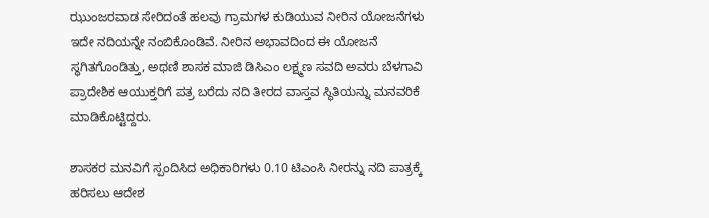ಝುಂಜರವಾಡ ಸೇರಿದಂತೆ ಹಲವು ಗ್ರಾಮಗಳ ಕುಡಿಯುವ ನೀರಿನ ಯೋಜನೆಗಳು ಇದೇ ನದಿಯನ್ನೇ ನಂಬಿಕೊಂಡಿವೆ. ನೀರಿನ ಅಭಾವದಿಂದ ಈ ಯೋಜನೆ ಸ್ಥಗಿತಗೊಂಡಿತ್ತು, ಅಥಣಿ ಶಾಸಕ ಮಾಜಿ ಡಿಸಿಎಂ ಲಕ್ಷ್ಮಣ ಸವದಿ ಅವರು ಬೆಳಗಾವಿ ಪ್ರಾದೇಶಿಕ ಆಯುಕ್ತರಿಗೆ ಪತ್ರ ಬರೆದು ನದಿ ತೀರದ ವಾಸ್ತವ ಸ್ಥಿತಿಯನ್ನು ಮನವರಿಕೆ ಮಾಡಿಕೊಟ್ಟಿದ್ದರು.

ಶಾಸಕರ ಮನವಿಗೆ ಸ್ಪಂದಿಸಿದ ಅಧಿಕಾರಿಗಳು 0.10 ಟಿಎಂಸಿ ನೀರನ್ನು ನದಿ ಪಾತ್ರಕ್ಕೆ ಹರಿಸಲು ಆದೇಶ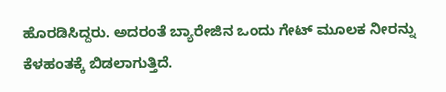ಹೊರಡಿಸಿದ್ದರು. ಅದರಂತೆ ಬ್ಯಾರೇಜಿನ ಒಂದು ಗೇಟ್ ಮೂಲಕ ನೀರನ್ನು ಕೆಳಹಂತಕ್ಕೆ ಬಿಡಲಾಗುತ್ತಿದೆ.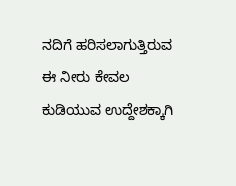ನದಿಗೆ ಹರಿಸಲಾಗುತ್ತಿರುವ ಈ ನೀರು ಕೇವಲ ಕುಡಿಯುವ ಉದ್ದೇಶಕ್ಕಾಗಿ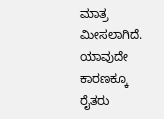ಮಾತ್ರ ಮೀಸಲಾಗಿದೆ. ಯಾವುದೇ ಕಾರಣಕ್ಕೂ ರೈತರು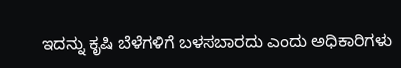ಇದನ್ನು ಕೃಷಿ ಬೆಳೆಗಳಿಗೆ ಬಳಸಬಾರದು ಎಂದು ಅಧಿಕಾರಿಗಳು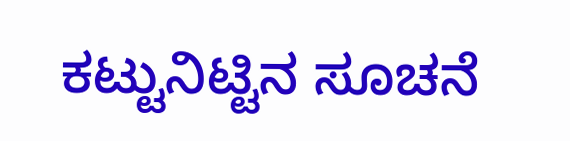ಕಟ್ಟುನಿಟ್ಟಿನ ಸೂಚನೆ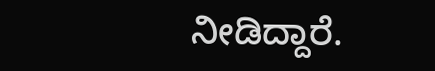ನೀಡಿದ್ದಾರೆ.